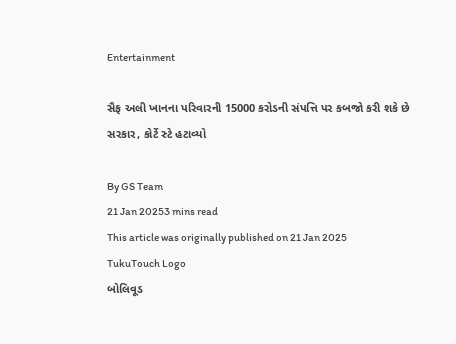Entertainment

સૈફ અલી ખાનના પરિવારની 15000 કરોડની સંપત્તિ પર કબજો કરી શકે છે સરકાર, કોર્ટે સ્ટે હટાવ્યો

By GS Team
21 Jan 20253 mins read
This article was originally published on 21 Jan 2025
TukuTouch Logo
બોલિવૂડ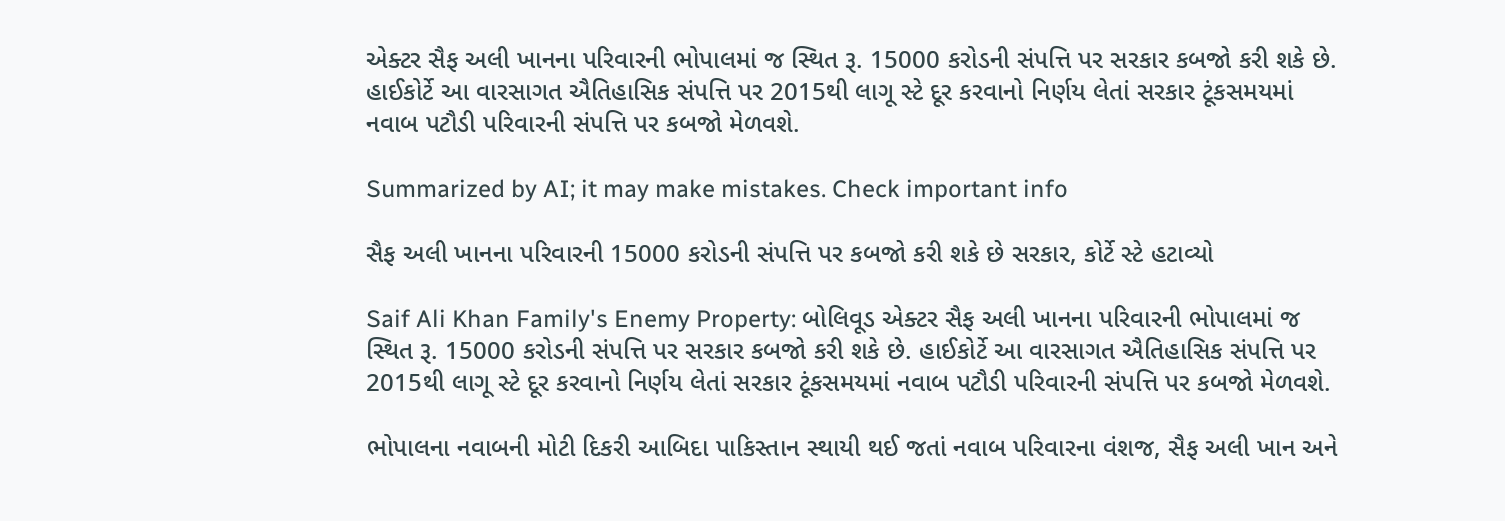એક્ટર સૈફ અલી ખાનના પરિવારની ભોપાલમાં જ સ્થિત રૂ. 15000 કરોડની સંપત્તિ પર સરકાર કબજો કરી શકે છે. હાઈકોર્ટે આ વારસાગત ઐતિહાસિક સંપત્તિ પર 2015થી લાગૂ સ્ટે દૂર કરવાનો નિર્ણય લેતાં સરકાર ટૂંકસમયમાં નવાબ પટૌડી પરિવારની સંપત્તિ પર કબજો મેળવશે.

Summarized by AI; it may make mistakes. Check important info

સૈફ અલી ખાનના પરિવારની 15000 કરોડની સંપત્તિ પર કબજો કરી શકે છે સરકાર, કોર્ટે સ્ટે હટાવ્યો

Saif Ali Khan Family's Enemy Property: બોલિવૂડ એક્ટર સૈફ અલી ખાનના પરિવારની ભોપાલમાં જ સ્થિત રૂ. 15000 કરોડની સંપત્તિ પર સરકાર કબજો કરી શકે છે. હાઈકોર્ટે આ વારસાગત ઐતિહાસિક સંપત્તિ પર 2015થી લાગૂ સ્ટે દૂર કરવાનો નિર્ણય લેતાં સરકાર ટૂંકસમયમાં નવાબ પટૌડી પરિવારની સંપત્તિ પર કબજો મેળવશે.

ભોપાલના નવાબની મોટી દિકરી આબિદા પાકિસ્તાન સ્થાયી થઈ જતાં નવાબ પરિવારના વંશજ, સૈફ અલી ખાન અને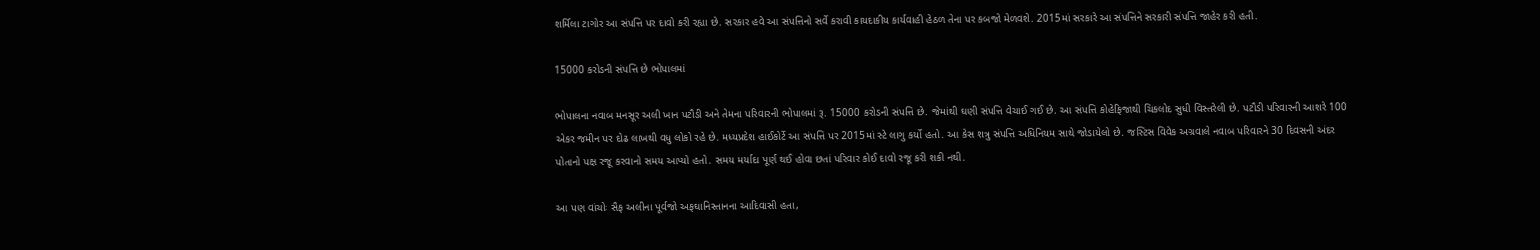શર્મિલા ટાગોર આ સંપત્તિ પર દાવો કરી રહ્યા છે. સરકાર હવે આ સંપત્તિનો સર્વે કરાવી કાયદાકીય કાર્યવાહી હેઠળ તેના પર કબજો મેળવશે. 2015માં સરકારે આ સંપત્તિને સરકારી સંપત્તિ જાહેર કરી હતી.

15000 કરોડની સંપત્તિ છે ભોપાલમાં

ભોપાલના નવાબ મનસૂર અલી ખાન પટૌડી અને તેમના પરિવારની ભોપાલમાં રૂ. 15000 કરોડની સંપત્તિ છે. જેમાંથી ઘણી સંપત્તિ વેચાઈ ગઈ છે. આ સંપત્તિ કોહેફિજાથી ચિકલોદ સુધી વિસ્તરેલી છે. પટૌડી પરિવારની આશરે 100 એકર જમીન પર દોઢ લાખથી વધુ લોકો રહે છે. મધ્યપ્રદેશ હાઈકોર્ટે આ સંપત્તિ પર 2015માં સ્ટે લાગુ કર્યો હતો. આ કેસ શત્રુ સંપત્તિ અધિનિયમ સાથે જોડાયેલો છે. જસ્ટિસ વિવેક અગ્રવાલે નવાબ પરિવારને 30 દિવસની અંદર પોતાનો પક્ષ રજૂ કરવાનો સમય આપ્યો હતો. સમય મર્યાદા પૂર્ણ થઈ હોવા છતાં પરિવાર કોઈ દાવો રજૂ કરી શકી નથી.

આ પણ વાંચોઃ સૈફ અલીના પૂર્વજો અફઘાનિસ્તાનના આદિવાસી હતા,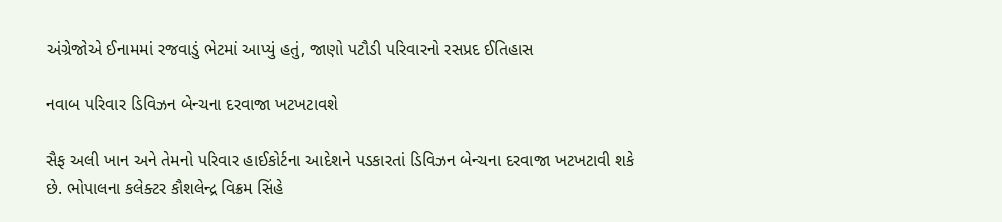અંગ્રેજોએ ઈનામમાં રજવાડું ભેટમાં આપ્યું હતું, જાણો પટૌડી પરિવારનો રસપ્રદ ઈતિહાસ

નવાબ પરિવાર ડિવિઝન બેન્ચના દરવાજા ખટખટાવશે

સૈફ અલી ખાન અને તેમનો પરિવાર હાઈકોર્ટના આદેશને પડકારતાં ડિવિઝન બેન્ચના દરવાજા ખટખટાવી શકે છે. ભોપાલના કલેક્ટર કૌશલેન્દ્ર વિક્રમ સિંહે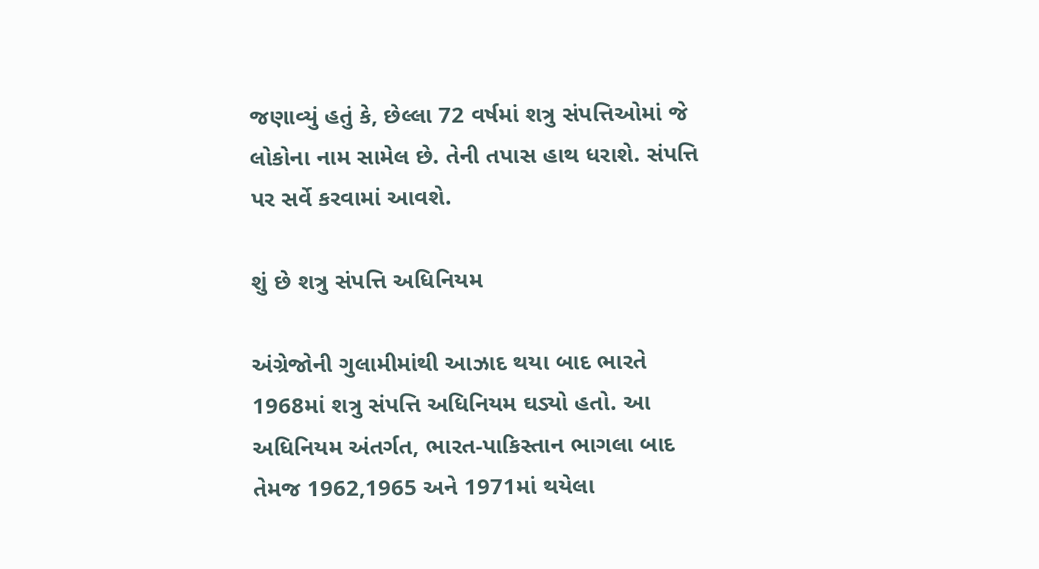જણાવ્યું હતું કે, છેલ્લા 72 વર્ષમાં શત્રુ સંપત્તિઓમાં જે લોકોના નામ સામેલ છે. તેની તપાસ હાથ ધરાશે. સંપત્તિ પર સર્વે કરવામાં આવશે.

શું છે શત્રુ સંપત્તિ અધિનિયમ

અંગ્રેજોની ગુલામીમાંથી આઝાદ થયા બાદ ભારતે 1968માં શત્રુ સંપત્તિ અધિનિયમ ઘડ્યો હતો. આ અધિનિયમ અંતર્ગત, ભારત-પાકિસ્તાન ભાગલા બાદ તેમજ 1962,1965 અને 1971માં થયેલા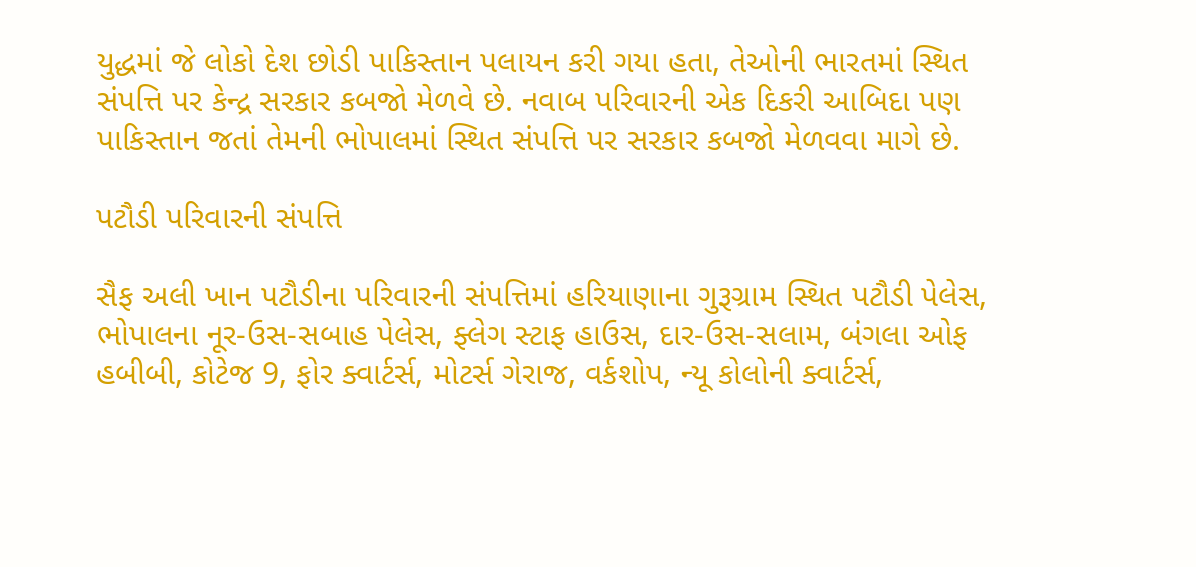યુદ્ધમાં જે લોકો દેશ છોડી પાકિસ્તાન પલાયન કરી ગયા હતા, તેઓની ભારતમાં સ્થિત સંપત્તિ પર કેન્દ્ર સરકાર કબજો મેળવે છે. નવાબ પરિવારની એક દિકરી આબિદા પણ પાકિસ્તાન જતાં તેમની ભોપાલમાં સ્થિત સંપત્તિ પર સરકાર કબજો મેળવવા માગે છે.

પટૌડી પરિવારની સંપત્તિ

સૈફ અલી ખાન પટૌડીના પરિવારની સંપત્તિમાં હરિયાણાના ગુરૂગ્રામ સ્થિત પટૌડી પેલેસ, ભોપાલના નૂર-ઉસ-સબાહ પેલેસ, ફ્લેગ સ્ટાફ હાઉસ, દાર-ઉસ-સલામ, બંગલા ઓફ હબીબી, કોટેજ 9, ફોર ક્વાર્ટર્સ, મોટર્સ ગેરાજ, વર્કશોપ, ન્યૂ કોલોની ક્વાર્ટર્સ,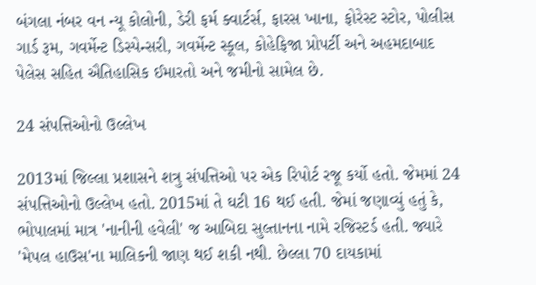બંગલા નંબર વન ન્યૂ કોલોની, ડેરી ફર્મ ક્વાર્ટર્સ, ફારસ ખાના, ફોરેસ્ટ સ્ટોર, પોલીસ ગાર્ડ રૂમ, ગવર્મેન્ટ ડિસ્પેન્સરી, ગવર્મેન્ટ સ્કૂલ, કોહેફિજા પ્રોપર્ટી અને અહમદાબાદ પેલેસ સહિત ઐતિહાસિક ઈમારતો અને જમીનો સામેલ છે.

24 સંપત્તિઓનો ઉલ્લેખ

2013માં જિલ્લા પ્રશાસને શત્રુ સંપત્તિઓ પર એક રિપોર્ટ રજૂ કર્યો હતો. જેમમાં 24 સંપત્તિઓનો ઉલ્લેખ હતો. 2015માં તે ઘટી 16 થઈ હતી. જેમાં જણાવ્યું હતું કે, ભોપાલમાં માત્ર 'નાનીની હવેલી' જ આબિદા સુલ્તાનના નામે રજિસ્ટર્ડ હતી. જ્યારે 'મેપલ હાઉસ'ના માલિકની જાણ થઈ શકી નથી. છેલ્લા 70 દાયકામાં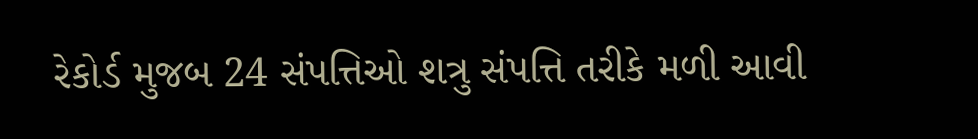રેકોર્ડ મુજબ 24 સંપત્તિઓ શત્રુ સંપત્તિ તરીકે મળી આવી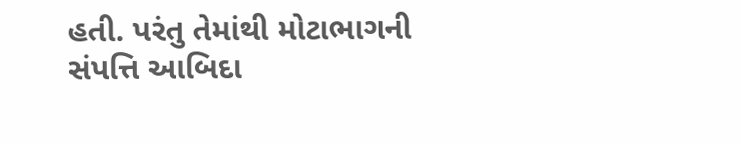હતી. પરંતુ તેમાંથી મોટાભાગની સંપત્તિ આબિદા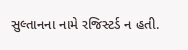સુલ્તાનના નામે રજિસ્ટર્ડ ન હતી.